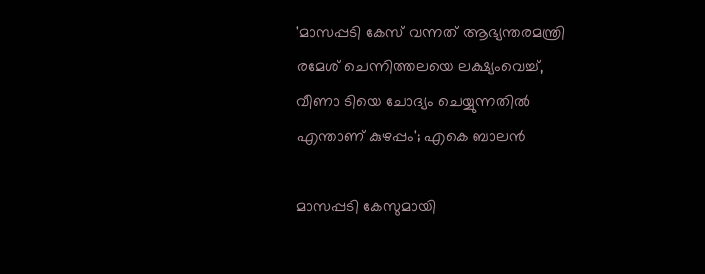'മാസപ്പടി കേസ് വന്നത് ആഭ്യന്തരമന്ത്രി രമേശ് ചെന്നിത്തലയെ ലക്ഷ്യംവെച്ച്, വീണാ ടിയെ ചോദ്യം ചെയ്യുന്നതിൽ എന്താണ് കുഴപ്പം'; എകെ ബാലൻ

മാസപ്പടി കേസുമായി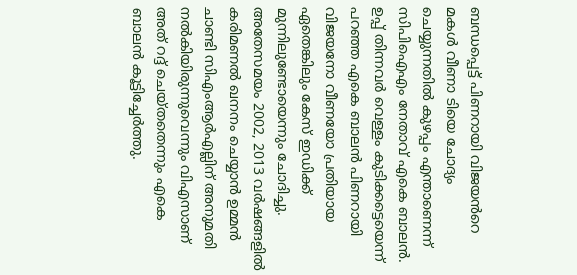ബന്ധപ്പെട്ട് പിണറായി വിജയൻറെ മകൾ വീണാ ടിയെ ചോദ്യം ചെയ്യുന്നതിൽ കുഴപ്പം എന്താണെന്ന് സിപിഐഎം നേതാവ് എകെ ബാലൻ. ഉപ്പ് തിന്നവർ വെള്ളം കുടിക്കട്ടെയെന്ന് പറഞ്ഞ എകെ ബാലൻ പിണറായി വിജയനോ വീണയോ പ്രതിയായ ഏതെങ്കിലും കേസ് ഇഡിക്ക് മുന്നിലുണ്ടോയെന്നും ചോദിച്ചു. അതേസമയം 2002, 2013 വർഷങ്ങളിൽ കരിമണൽ ഖനനം ചെയ്യാൻ ഉമ്മൻ ചാണ്ടി സിഎംആർഎല്ലിന് അനുമതി നൽകിയിരുന്നുവെന്നും വിഎസാണ് അത് റദ്ദ് ചെയ്തതെന്നും എകെ ബാലൻ കൂട്ടിച്ചേർത്തു.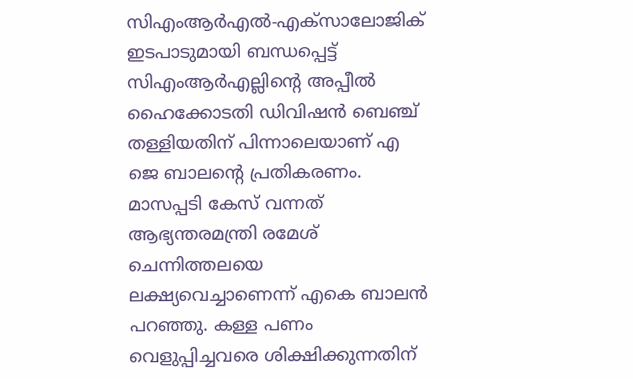സിഎംആര്‍എല്‍-എക്‌സാലോജിക് ഇടപാടുമായി ബന്ധപ്പെട്ട് സിഎംആര്‍എല്ലിന്റെ അപ്പീല്‍ ഹൈക്കോടതി ഡിവിഷന്‍ ബെഞ്ച് തള്ളിയതിന് പിന്നാലെയാണ് എ ജെ ബാലന്റെ പ്രതികരണം. മാസപ്പടി കേസ് വന്നത് ആഭ്യന്തരമന്ത്രി രമേശ് ചെന്നിത്തലയെ ലക്ഷ്യവെച്ചാണെന്ന് എകെ ബാലൻ പറഞ്ഞു. കള്ള പണം വെളുപ്പിച്ചവരെ ശിക്ഷിക്കുന്നതിന്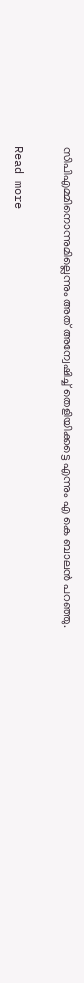സിപിഎമ്മിനൊന്നുമില്ലെന്നും അത് അന്വേഷിച്ച് തെളിയിക്കട്ടെ എന്നും എ കെ ബാലൻ പറഞ്ഞു.

Read more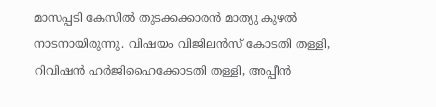മാസപ്പടി കേസിൽ തുടക്കക്കാരൻ മാത്യു കുഴൽ നാടനായിരുന്നു. വിഷയം വിജിലൻസ് കോടതി തള്ളി, റിവിഷൻ ഹർജിഹൈക്കോടതി തള്ളി, അപ്പീൻ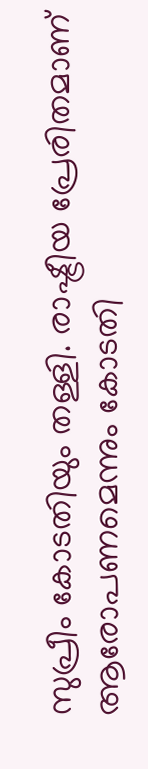സുപ്രീം കോടതിയും തള്ളി. രാഷ്ട്രീയ പ്രേരിതമാണ് ആരോപണമെന്നും കോടതി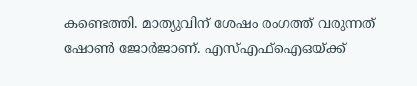കണ്ടെത്തി. മാത്യുവിന് ശേഷം രംഗത്ത് വരുന്നത് ഷോൺ ജോർജാണ്. എസ്എഫ്ഐഒയ്ക്ക്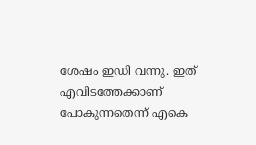ശേഷം ഇഡി വന്നു. ഇത് എവിടത്തേക്കാണ് പോകുന്നതെന്ന് എകെ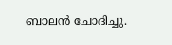ബാലൻ ചോദിച്ചു.